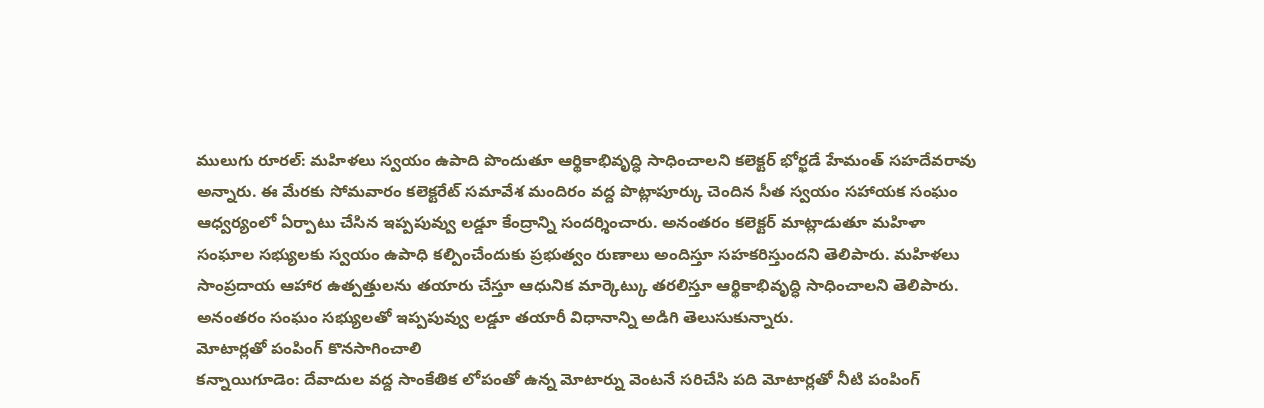ములుగు రూరల్: మహిళలు స్వయం ఉపాది పొందుతూ ఆర్థికాభివృద్ధి సాధించాలని కలెక్టర్ భోర్ఖడే హేమంత్ సహదేవరావు అన్నారు. ఈ మేరకు సోమవారం కలెక్టరేట్ సమావేశ మందిరం వద్ద పొట్లాపూర్కు చెందిన సీత స్వయం సహాయక సంఘం ఆధ్వర్యంలో ఏర్పాటు చేసిన ఇప్పపువ్వు లడ్డూ కేంద్రాన్ని సందర్శించారు. అనంతరం కలెక్టర్ మాట్లాడుతూ మహిళా సంఘాల సభ్యులకు స్వయం ఉపాధి కల్పించేందుకు ప్రభుత్వం రుణాలు అందిస్తూ సహకరిస్తుందని తెలిపారు. మహిళలు సాంప్రదాయ ఆహార ఉత్పత్తులను తయారు చేస్తూ ఆధునిక మార్కెట్కు తరలిస్తూ ఆర్థికాభివృద్ధి సాధించాలని తెలిపారు. అనంతరం సంఘం సభ్యులతో ఇప్పపువ్వు లడ్డూ తయారీ విధానాన్ని అడిగి తెలుసుకున్నారు.
మోటార్లతో పంపింగ్ కొనసాగించాలి
కన్నాయిగూడెం: దేవాదుల వద్ద సాంకేతిక లోపంతో ఉన్న మోటార్ను వెంటనే సరిచేసి పది మోటార్లతో నీటి పంపింగ్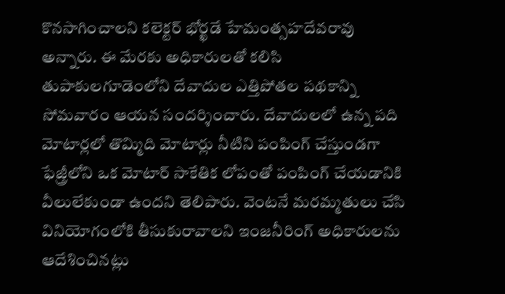కొనసాగించాలని కలెక్టర్ భోర్ఖడే హేమంత్సహదేవరావు అన్నారు. ఈ మేరకు అధికారులతో కలిసి తుపాకులగూడెంలోని దేవాదుల ఎత్తిపోతల పథకాన్ని సోమవారం ఆయన సందర్శించారు. దేవాదులలో ఉన్న పది మోటార్లలో తొమ్మిది మోటార్లు నీటిని పంపింగ్ చేస్తుండగా ఫేజ్త్రీలోని ఒక మోటార్ సాకేతిక లోపంతో పంపింగ్ చేయడానికి వీలులేకుండా ఉందని తెలిపారు. వెంటనే మరమ్మతులు చేసి వినియోగంలోకి తీసుకురావాలని ఇంజనీరింగ్ అధికారులను ఆదేశించినట్లు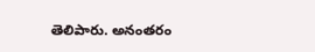తెలిపారు. అనంతరం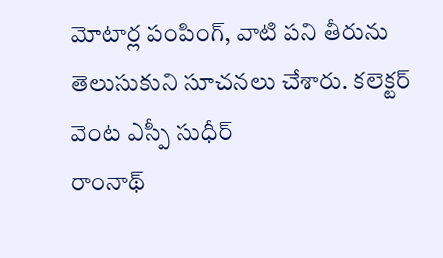మోటార్ల పంపింగ్, వాటి పని తీరును తెలుసుకుని సూచనలు చేశారు. కలెక్టర్ వెంట ఎస్పీ సుధీర్
రాంనాథ్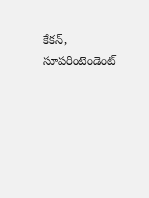కేకన్, సూపరింటెండెంట్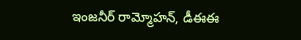ఇంజనీర్ రామ్మోహన్, డీఈఈ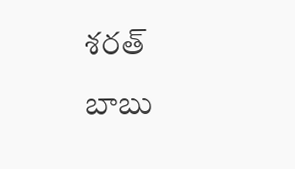శరత్ బాబు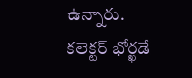ఉన్నారు.
కలెక్టర్ భోర్ఖడే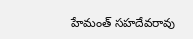హేమంత్ సహదేవరావు